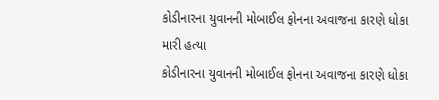કોડીનારના યુવાનની મોબાઈલ ફોનના અવાજના કારણે ધોકા મારી હત્યા
કોડીનારના યુવાનની મોબાઈલ ફોનના અવાજના કારણે ધોકા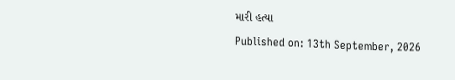મારી હત્યા
Published on: 13th September, 2026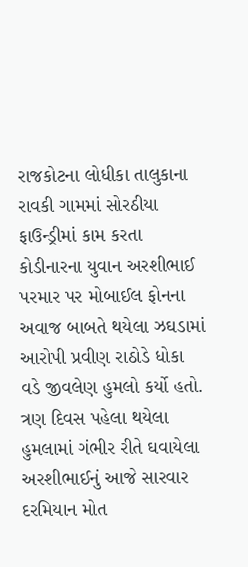રાજકોટના લોધીકા તાલુકાના રાવકી ગામમાં સોરઠીયા ફાઉન્ડ્રીમાં કામ કરતા કોડીનારના યુવાન અરશીભાઈ પરમાર પર મોબાઈલ ફોનના અવાજ બાબતે થયેલા ઝઘડામાં આરોપી પ્રવીણ રાઠોડે ધોકા વડે જીવલેણ હુમલો કર્યો હતો. ત્રણ દિવસ પહેલા થયેલા હુમલામાં ગંભીર રીતે ઘવાયેલા અરશીભાઈનું આજે સારવાર દરમિયાન મોત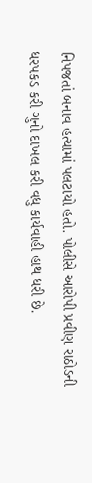નિપજતાં બનાવ હત્યામાં પલટાયો હતો. પોલીસે આરોપી પ્રવીણ રાઠોડની ધરપકડ કરી ગુનો દાખલ કરી વધુ કાર્યવાહી હાથ ધરી છે.